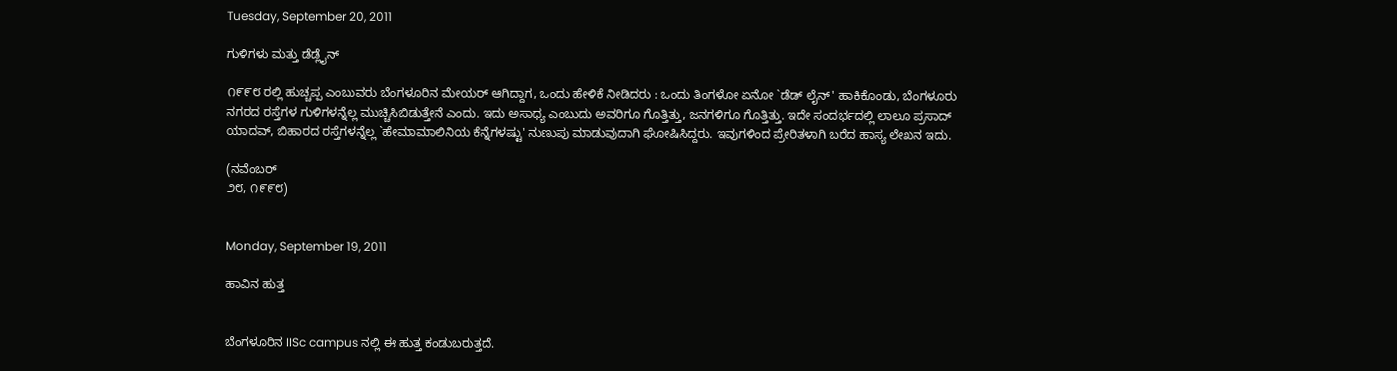Tuesday, September 20, 2011

ಗುಳಿಗಳು ಮತ್ತು ಡೆಡ್ಲೈನ್

೧೯೯೮ ರಲ್ಲಿ ಹುಚ್ಚಪ್ಪ ಎಂಬುವರು ಬೆಂಗಳೂರಿನ ಮೇಯರ್ ಆಗಿದ್ದಾಗ, ಒಂದು ಹೇಳಿಕೆ ನೀಡಿದರು : ಒಂದು ತಿಂಗಳೋ ಏನೋ `ಡೆಡ್ ಲೈನ್' ಹಾಕಿಕೊಂಡು, ಬೆಂಗಳೂರು ನಗರದ ರಸ್ತೆಗಳ ಗುಳಿಗಳನ್ನೆಲ್ಲ ಮುಚ್ಚಿಸಿಬಿಡುತ್ತೇನೆ ಎಂದು. ಇದು ಅಸಾಧ್ಯ ಎಂಬುದು ಅವರಿಗೂ ಗೊತ್ತಿತ್ತು, ಜನಗಳಿಗೂ ಗೊತ್ತಿತ್ತು. ಇದೇ ಸಂದರ್ಭದಲ್ಲಿ ಲಾಲೂ ಪ್ರಸಾದ್ ಯಾದವ್, ಬಿಹಾರದ ರಸ್ತೆಗಳನ್ನೆಲ್ಲ `ಹೇಮಾಮಾಲಿನಿಯ ಕೆನ್ನೆಗಳಷ್ಟು' ನುಣುಪು ಮಾಡುವುದಾಗಿ ಘೋಷಿಸಿದ್ದರು. ಇವುಗಳಿಂದ ಪ್ರೇರಿತಳಾಗಿ ಬರೆದ ಹಾಸ್ಯ ಲೇಖನ ಇದು.

(ನವೆಂಬರ್
೨೮, ೧೯೯೮)


Monday, September 19, 2011

ಹಾವಿನ ಹುತ್ತ


ಬೆಂಗಳೂರಿನ IISc campus ನಲ್ಲಿ ಈ ಹುತ್ತ ಕಂಡುಬರುತ್ತದೆ.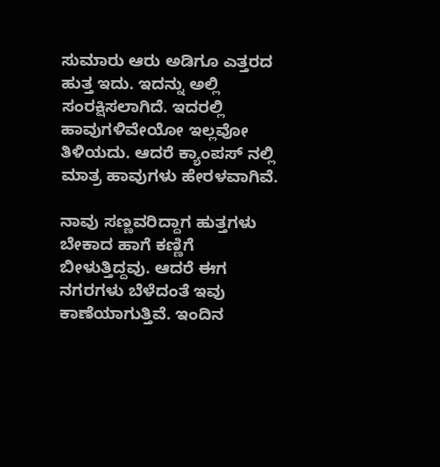ಸುಮಾರು ಆರು ಅಡಿಗೂ ಎತ್ತರದ ಹುತ್ತ ಇದು. ಇದನ್ನು ಅಲ್ಲಿ ಸಂರಕ್ಷಿಸಲಾಗಿದೆ. ಇದರಲ್ಲಿ ಹಾವುಗಳಿವೇಯೋ ಇಲ್ಲವೋ ತಿಳಿಯದು. ಆದರೆ ಕ್ಯಾಂಪಸ್ ನಲ್ಲಿ ಮಾತ್ರ ಹಾವುಗಳು ಹೇರಳವಾಗಿವೆ.

ನಾವು ಸಣ್ಣವರಿದ್ದಾಗ ಹುತ್ತಗಳು ಬೇಕಾದ ಹಾಗೆ ಕಣ್ಣಿಗೆ ಬೀಳುತ್ತಿದ್ದವು. ಆದರೆ ಈಗ ನಗರಗಳು ಬೆಳೆದಂತೆ ಇವು ಕಾಣೆಯಾಗುತ್ತಿವೆ. ಇಂದಿನ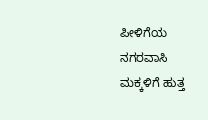ಪೀಳಿಗೆಯ ನಗರವಾಸಿ ಮಕ್ಕಳಿಗೆ ಹುತ್ತ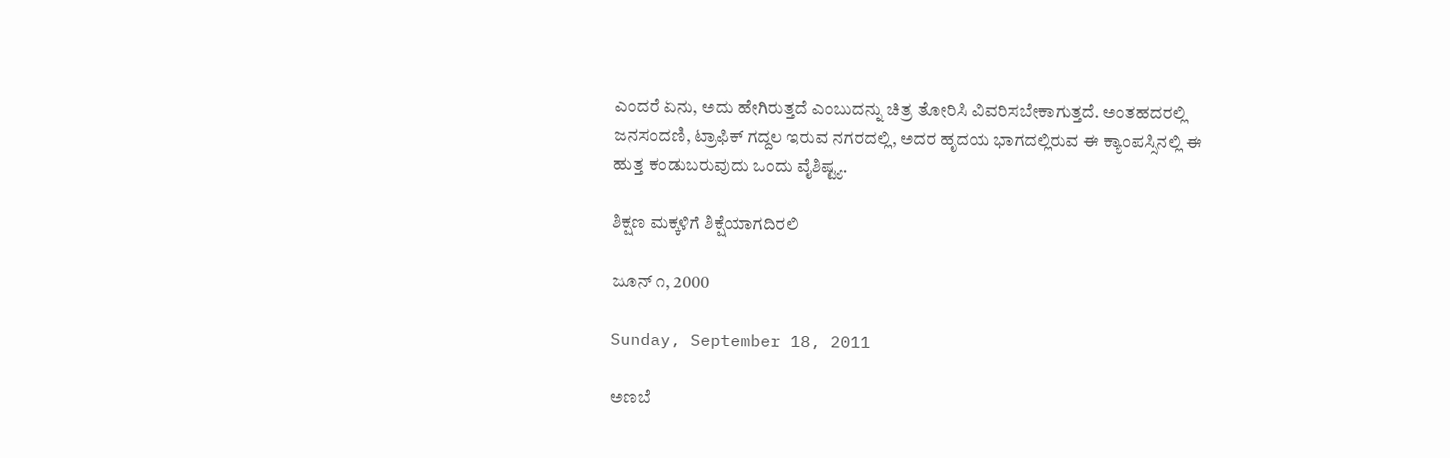ಎಂದರೆ ಏನು, ಅದು ಹೇಗಿರುತ್ತದೆ ಎಂಬುದನ್ನು ಚಿತ್ರ ತೋರಿಸಿ ವಿವರಿಸಬೇಕಾಗುತ್ತದೆ. ಅಂತಹದರಲ್ಲಿ ಜನಸಂದಣಿ, ಟ್ರಾಫಿಕ್ ಗದ್ದಲ ಇರುವ ನಗರದಲ್ಲಿ, ಅದರ ಹೃದಯ ಭಾಗದಲ್ಲಿರುವ ಈ ಕ್ಯಾಂಪಸ್ಸಿನಲ್ಲಿ ಈ ಹುತ್ತ ಕಂಡುಬರುವುದು ಒಂದು ವೈಶಿಷ್ಟ್ಯ.

ಶಿಕ್ಷಣ ಮಕ್ಕಳಿಗೆ ಶಿಕ್ಷೆಯಾಗದಿರಲಿ

ಜೂನ್ ೧, 2000

Sunday, September 18, 2011

ಅಣಬೆ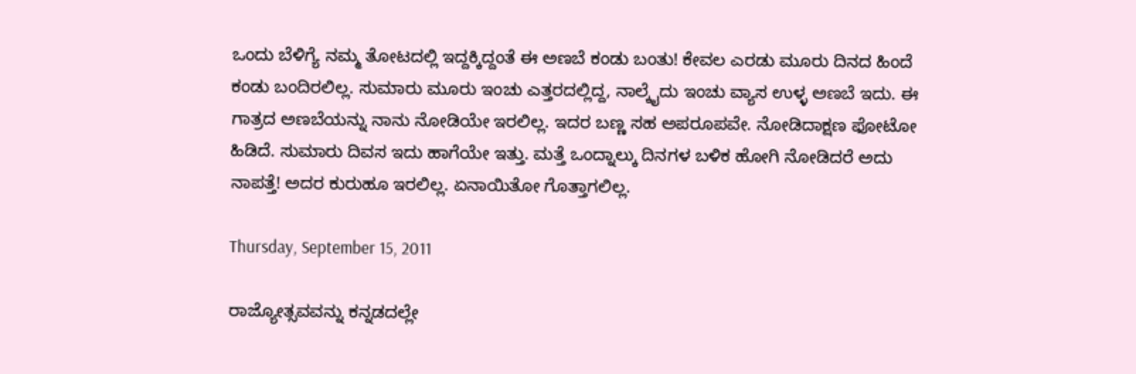ಒಂದು ಬೆಳಿಗ್ಯೆ ನಮ್ಮ ತೋಟದಲ್ಲಿ ಇದ್ದಕ್ಕಿದ್ದಂತೆ ಈ ಅಣಬೆ ಕಂಡು ಬಂತು! ಕೇವಲ ಎರಡು ಮೂರು ದಿನದ ಹಿಂದೆ ಕಂಡು ಬಂದಿರಲಿಲ್ಲ. ಸುಮಾರು ಮೂರು ಇಂಚು ಎತ್ತರದಲ್ಲಿದ್ದ, ನಾಲ್ಕೈದು ಇಂಚು ವ್ಯಾಸ ಉಳ್ಳ ಅಣಬೆ ಇದು. ಈ ಗಾತ್ರದ ಅಣಬೆಯನ್ನು ನಾನು ನೋಡಿಯೇ ಇರಲಿಲ್ಲ. ಇದರ ಬಣ್ಣ ಸಹ ಅಪರೂಪವೇ. ನೋಡಿದಾಕ್ಷಣ ಫೋಟೋ ಹಿಡಿದೆ. ಸುಮಾರು ದಿವಸ ಇದು ಹಾಗೆಯೇ ಇತ್ತು. ಮತ್ತೆ ಒಂದ್ನಾಲ್ಕು ದಿನಗಳ ಬಳಿಕ ಹೋಗಿ ನೋಡಿದರೆ ಅದು ನಾಪತ್ತೆ! ಅದರ ಕುರುಹೂ ಇರಲಿಲ್ಲ. ಏನಾಯಿತೋ ಗೊತ್ತಾಗಲಿಲ್ಲ.

Thursday, September 15, 2011

ರಾಜ್ಯೋತ್ಸವವನ್ನು ಕನ್ನಡದಲ್ಲೇ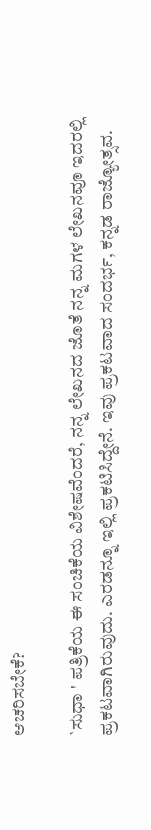ಆಚರಿಸಬೇಕೆ?

`ಸುಧಾ ' ಪತ್ರಿಕೆಯ ಈ ಸಂಚಿಕೆಯ ವಿಶೇಷವೆಂದರೆ, ನನ್ನ ಲೇಖನದ ಜೊತೆ ನನ್ನ ಮಗಳ ಲೇಖನವೂ ಇದರಲ್ಲಿ ಪ್ರಕಟವಾಗಿರುವುದು. ಎರಡನ್ನೂ ಇಲ್ಲಿ ಪ್ರಕಟಿಸಿದ್ದೇನೆ. ಇವು ಪ್ರಕಟವಾದ ಸಂದರ್ಭ, ಕನ್ನಡ ರಾಜ್ಯೋತ್ಸವ.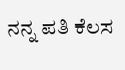ನನ್ನ ಪತಿ ಕೆಲಸ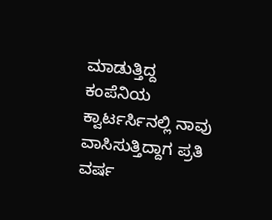ಮಾಡುತ್ತಿದ್ದ ಕಂಪೆನಿಯ ಕ್ವಾರ್ಟರ್ಸಿನಲ್ಲಿ ನಾವು ವಾಸಿಸುತ್ತಿದ್ದಾಗ ಪ್ರತಿ ವರ್ಷ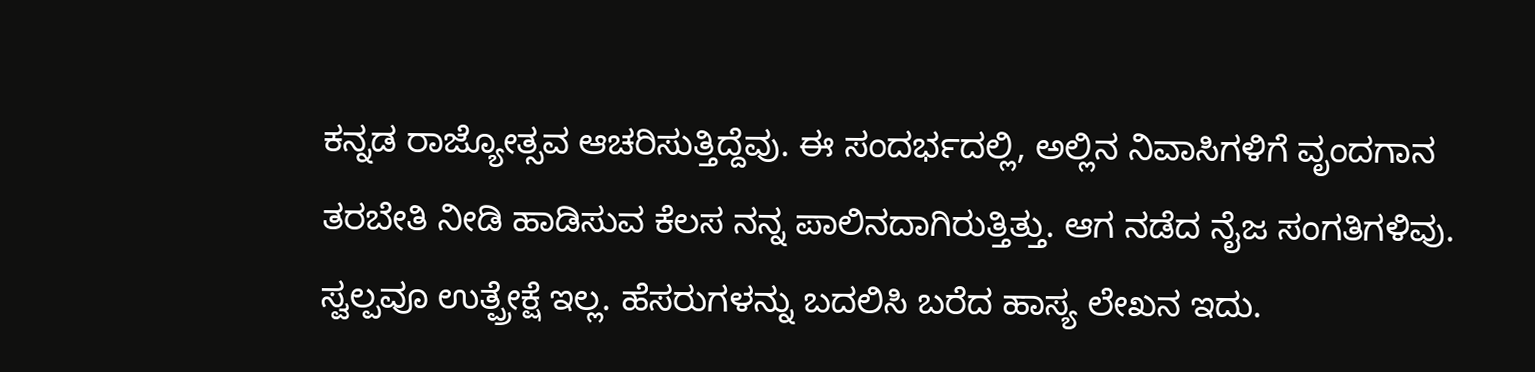ಕನ್ನಡ ರಾಜ್ಯೋತ್ಸವ ಆಚರಿಸುತ್ತಿದ್ದೆವು. ಈ ಸಂದರ್ಭದಲ್ಲಿ, ಅಲ್ಲಿನ ನಿವಾಸಿಗಳಿಗೆ ವೃಂದಗಾನ ತರಬೇತಿ ನೀಡಿ ಹಾಡಿಸುವ ಕೆಲಸ ನನ್ನ ಪಾಲಿನದಾಗಿರುತ್ತಿತ್ತು. ಆಗ ನಡೆದ ನೈಜ ಸಂಗತಿಗಳಿವು. ಸ್ವಲ್ಪವೂ ಉತ್ಪ್ರೇಕ್ಷೆ ಇಲ್ಲ. ಹೆಸರುಗಳನ್ನು ಬದಲಿಸಿ ಬರೆದ ಹಾಸ್ಯ ಲೇಖನ ಇದು.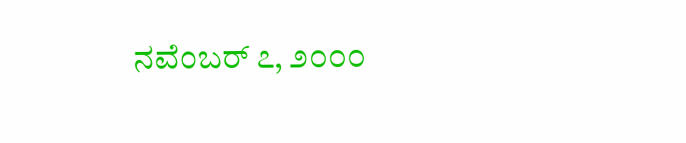ನವೆಂಬರ್ ೭, ೨೦೦೦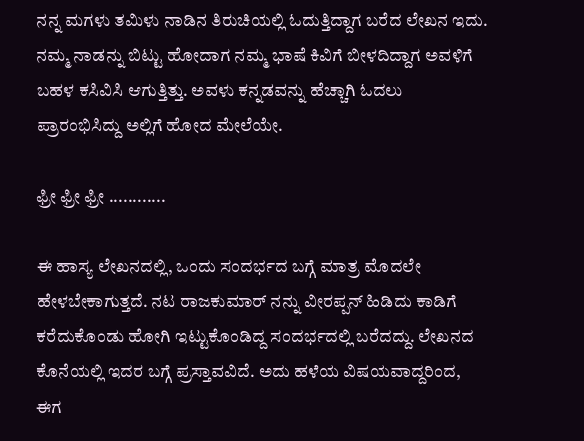ನನ್ನ ಮಗಳು ತಮಿಳು ನಾಡಿನ ತಿರುಚಿಯಲ್ಲಿ ಓದುತ್ತಿದ್ದಾಗ ಬರೆದ ಲೇಖನ ಇದು. ನಮ್ಮ ನಾಡನ್ನು ಬಿಟ್ಟು ಹೋದಾಗ ನಮ್ಮ ಭಾಷೆ ಕಿವಿಗೆ ಬೀಳದಿದ್ದಾಗ ಅವಳಿಗೆ ಬಹಳ ಕಸಿವಿಸಿ ಆಗುತ್ತಿತ್ತು. ಅವಳು ಕನ್ನಡವನ್ನು ಹೆಚ್ಚಾಗಿ ಓದಲು ಪ್ರಾರಂಭಿಸಿದ್ದು ಅಲ್ಲಿಗೆ ಹೋದ ಮೇಲೆಯೇ.

ಫ್ರೀ ಫ್ರೀ ಫ್ರೀ ............

ಈ ಹಾಸ್ಯ ಲೇಖನದಲ್ಲಿ, ಒಂದು ಸಂದರ್ಭದ ಬಗ್ಗೆ ಮಾತ್ರ ಮೊದಲೇ ಹೇಳಬೇಕಾಗುತ್ತದೆ. ನಟ ರಾಜಕುಮಾರ್ ನನ್ನು ವೀರಪ್ಪನ್ ಹಿಡಿದು ಕಾಡಿಗೆ ಕರೆದುಕೊಂಡು ಹೋಗಿ ಇಟ್ಟುಕೊಂಡಿದ್ದ ಸಂದರ್ಭದಲ್ಲಿ ಬರೆದದ್ದು. ಲೇಖನದ ಕೊನೆಯಲ್ಲಿ ಇದರ ಬಗ್ಗೆ ಪ್ರಸ್ತಾವವಿದೆ. ಅದು ಹಳೆಯ ವಿಷಯವಾದ್ದರಿಂದ, ಈಗ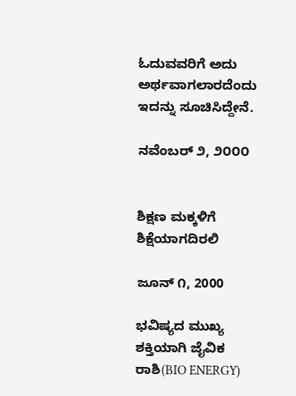ಓದುವವರಿಗೆ ಅದು ಅರ್ಥವಾಗಲಾರದೆಂದು ಇದನ್ನು ಸೂಚಿಸಿದ್ದೇನೆ.

ನವೆಂಬರ್ ೨, ೨೦೦೦


ಶಿಕ್ಷಣ ಮಕ್ಕಳಿಗೆ ಶಿಕ್ಷೆಯಾಗದಿರಲಿ

ಜೂನ್ ೧, 2000

ಭವಿಷ್ಯದ ಮುಖ್ಯ ಶಕ್ತಿಯಾಗಿ ಜೈವಿಕ ರಾಶಿ(BIO ENERGY)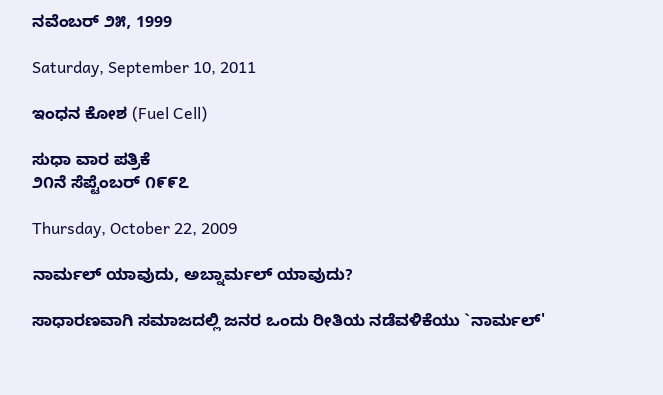ನವೆಂಬರ್ ೨೫, 1999

Saturday, September 10, 2011

ಇಂಧನ ಕೋಶ (Fuel Cell)

ಸುಧಾ ವಾರ ಪತ್ರಿಕೆ
೨೧ನೆ ಸೆಪ್ಟೆಂಬರ್ ೧೯೯೭

Thursday, October 22, 2009

ನಾರ್ಮಲ್ ಯಾವುದು, ಅಬ್ನಾರ್ಮಲ್ ಯಾವುದು?

ಸಾಧಾರಣವಾಗಿ ಸಮಾಜದಲ್ಲಿ ಜನರ ಒಂದು ರೀತಿಯ ನಡೆವಳಿಕೆಯು `ನಾರ್ಮಲ್'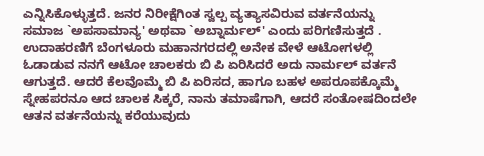ಎನ್ನಿಸಿಕೊಳ್ಳುತ್ತದೆ. ಜನರ ನಿರೀಕ್ಷೆಗಿಂತ ಸ್ವಲ್ಪ ವ್ಯತ್ಯಾಸವಿರುವ ವರ್ತನೆಯನ್ನು ಸಮಾಜ `ಅಪಸಾಮಾನ್ಯ' ಅಥವಾ `ಅಬ್ನಾರ್ಮಲ್' ಎಂದು ಪರಿಗಣಿಸುತ್ತದೆ . ಉದಾಹರಣಿಗೆ ಬೆಂಗಳೂರು ಮಹಾನಗರದಲ್ಲಿ ಅನೇಕ ವೇಳೆ ಆಟೋಗಳಲ್ಲಿ ಓಡಾಡುವ ನನಗೆ ಆಟೋ ಚಾಲಕರು ಬಿ ಪಿ ಏರಿಸಿದರೆ ಅದು ನಾರ್ಮಲ್ ವರ್ತನೆ ಆಗುತ್ತದೆ. ಆದರೆ ಕೆಲವೊಮ್ಮೆ ಬಿ ಪಿ ಏರಿಸದ, ಹಾಗೂ ಬಹಳ ಅಪರೂಪಕ್ಕೊಮ್ಮೆ ಸ್ನೇಹಪರನೂ ಆದ ಚಾಲಕ ಸಿಕ್ಕರೆ, ನಾನು ತಮಾಷೆಗಾಗಿ, ಆದರೆ ಸಂತೋಷದಿಂದಲೇ ಆತನ ವರ್ತನೆಯನ್ನು ಕರೆಯುವುದು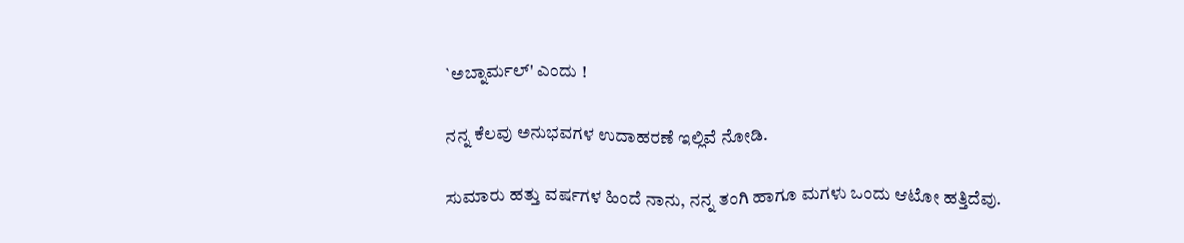`ಅಬ್ನಾರ್ಮಲ್' ಎಂದು !

ನನ್ನ ಕೆಲವು ಅನುಭವಗಳ ಉದಾಹರಣೆ ಇಲ್ಲಿವೆ ನೋಡಿ.

ಸುಮಾರು ಹತ್ತು ವರ್ಷಗಳ ಹಿಂದೆ ನಾನು, ನನ್ನ ತಂಗಿ ಹಾಗೂ ಮಗಳು ಒಂದು ಆಟೋ ಹತ್ತಿದೆವು.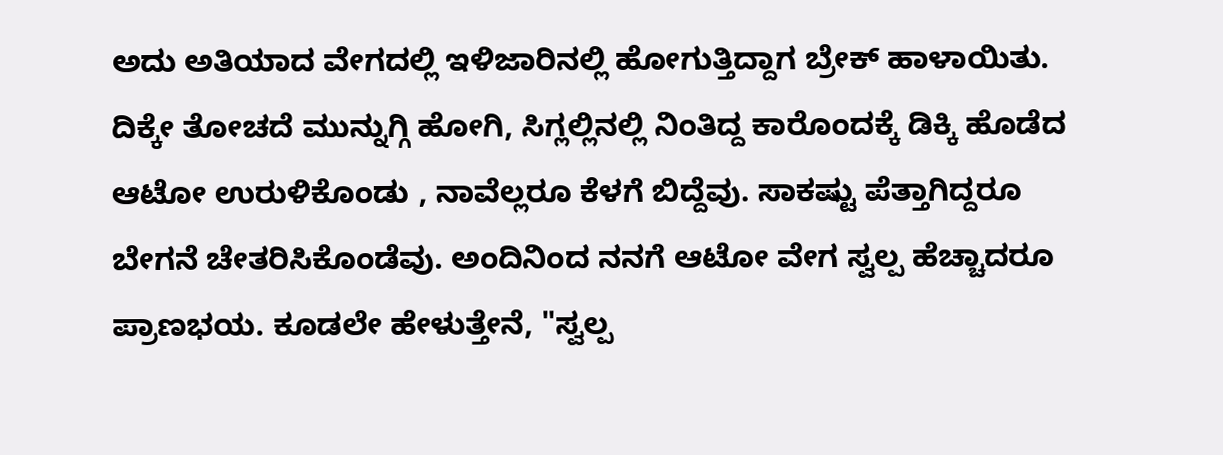ಅದು ಅತಿಯಾದ ವೇಗದಲ್ಲಿ ಇಳಿಜಾರಿನಲ್ಲಿ ಹೋಗುತ್ತಿದ್ದಾಗ ಬ್ರೇಕ್ ಹಾಳಾಯಿತು. ದಿಕ್ಕೇ ತೋಚದೆ ಮುನ್ನುಗ್ಗಿ ಹೋಗಿ, ಸಿಗ್ಲಲ್ಲಿನಲ್ಲಿ ನಿಂತಿದ್ದ ಕಾರೊಂದಕ್ಕೆ ಡಿಕ್ಕಿ ಹೊಡೆದ ಆಟೋ ಉರುಳಿಕೊಂಡು , ನಾವೆಲ್ಲರೂ ಕೆಳಗೆ ಬಿದ್ದೆವು. ಸಾಕಷ್ಟು ಪೆತ್ತಾಗಿದ್ದರೂ ಬೇಗನೆ ಚೇತರಿಸಿಕೊಂಡೆವು. ಅಂದಿನಿಂದ ನನಗೆ ಆಟೋ ವೇಗ ಸ್ವಲ್ಪ ಹೆಚ್ಚಾದರೂ ಪ್ರಾಣಭಯ. ಕೂಡಲೇ ಹೇಳುತ್ತೇನೆ, "ಸ್ವಲ್ಪ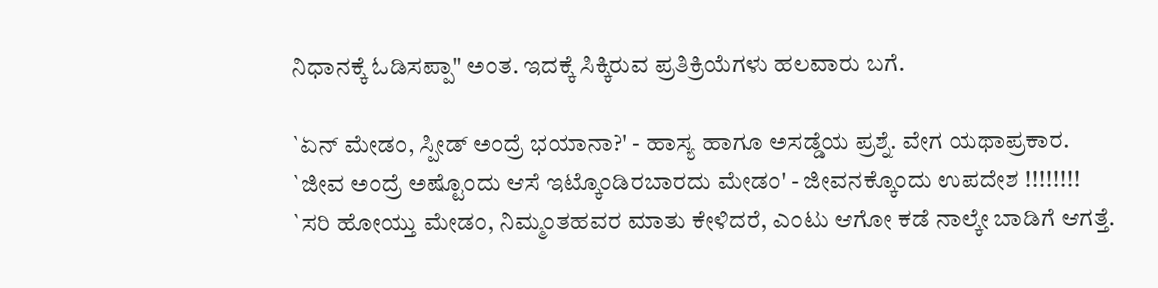ನಿಧಾನಕ್ಕೆ ಓಡಿಸಪ್ಪಾ" ಅಂತ. ಇದಕ್ಕೆ ಸಿಕ್ಕಿರುವ ಪ್ರತಿಕ್ರಿಯೆಗಳು ಹಲವಾರು ಬಗೆ.

`ಏನ್ ಮೇಡಂ, ಸ್ಪೀಡ್ ಅಂದ್ರೆ ಭಯಾನಾ?' - ಹಾಸ್ಯ ಹಾಗೂ ಅಸಡ್ಡೆಯ ಪ್ರಶ್ನೆ. ವೇಗ ಯಥಾಪ್ರಕಾರ.
`ಜೀವ ಅಂದ್ರೆ ಅಷ್ಟೊಂದು ಆಸೆ ಇಟ್ಕೊಂಡಿರಬಾರದು ಮೇಡಂ' - ಜೀವನಕ್ಕೊಂದು ಉಪದೇಶ !!!!!!!!
`ಸರಿ ಹೋಯ್ತು ಮೇಡಂ, ನಿಮ್ಮಂತಹವರ ಮಾತು ಕೇಳಿದರೆ, ಎಂಟು ಆಗೋ ಕಡೆ ನಾಲ್ಕೇ ಬಾಡಿಗೆ ಆಗತ್ತೆ.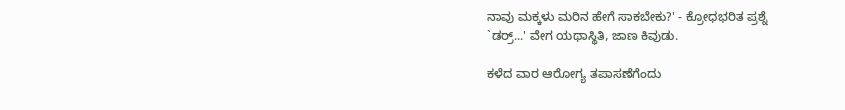ನಾವು ಮಕ್ಕಳು ಮರಿನ ಹೇಗೆ ಸಾಕಬೇಕು?' - ಕ್ರೋಧಭರಿತ ಪ್ರಶ್ನೆ
`ಡರ್ರ್...' ವೇಗ ಯಥಾಸ್ಥಿತಿ, ಜಾಣ ಕಿವುಡು.

ಕಳೆದ ವಾರ ಆರೋಗ್ಯ ತಪಾಸಣೆಗೆಂದು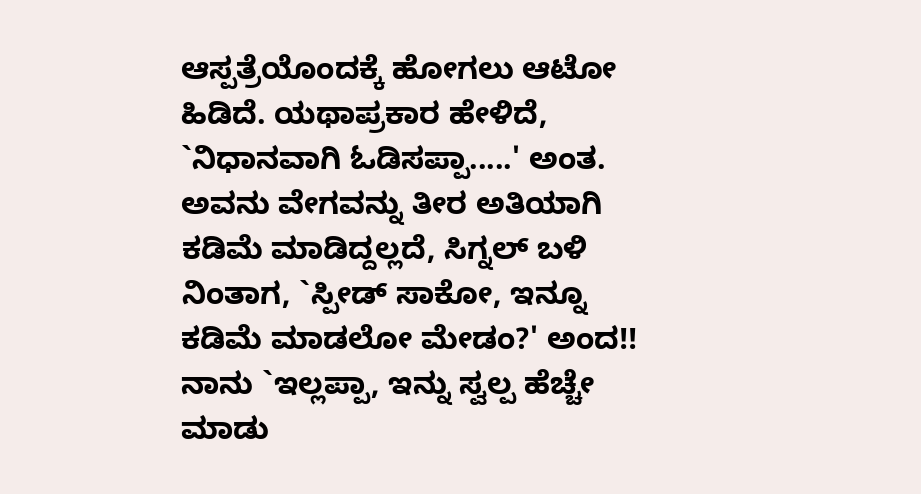ಆಸ್ಪತ್ರೆಯೊಂದಕ್ಕೆ ಹೋಗಲು ಆಟೋ ಹಿಡಿದೆ. ಯಥಾಪ್ರಕಾರ ಹೇಳಿದೆ, `ನಿಧಾನವಾಗಿ ಓಡಿಸಪ್ಪಾ.....' ಅಂತ. ಅವನು ವೇಗವನ್ನು ತೀರ ಅತಿಯಾಗಿ ಕಡಿಮೆ ಮಾಡಿದ್ದಲ್ಲದೆ, ಸಿಗ್ನಲ್ ಬಳಿ ನಿಂತಾಗ, `ಸ್ಪೀಡ್ ಸಾಕೋ, ಇನ್ನೂ ಕಡಿಮೆ ಮಾಡಲೋ ಮೇಡಂ?' ಅಂದ!! ನಾನು `ಇಲ್ಲಪ್ಪಾ, ಇನ್ನು ಸ್ವಲ್ಪ ಹೆಚ್ಚೇ ಮಾಡು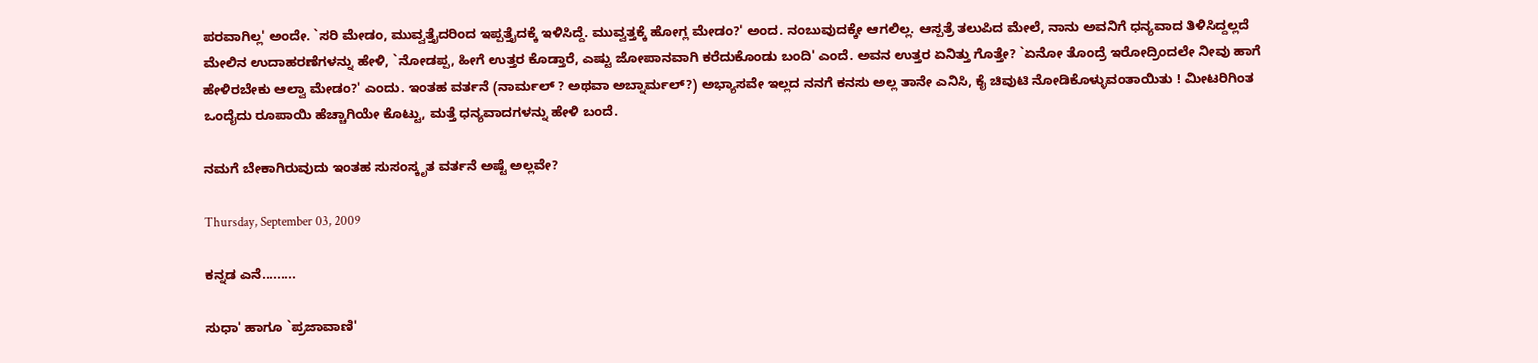ಪರವಾಗಿಲ್ಲ' ಅಂದೇ. `ಸರಿ ಮೇಡಂ, ಮುವ್ವತ್ತೈದರಿಂದ ಇಪ್ಪತ್ತೈದಕ್ಕೆ ಇಳಿಸಿದ್ದೆ. ಮುವ್ವತ್ತಕ್ಕೆ ಹೋಗ್ಲ ಮೇಡಂ?' ಅಂದ. ನಂಬುವುದಕ್ಕೇ ಆಗಲಿಲ್ಲ. ಆಸ್ಪತ್ರೆ ತಲುಪಿದ ಮೇಲೆ, ನಾನು ಅವನಿಗೆ ಧನ್ಯವಾದ ತಿಳಿಸಿದ್ದಲ್ಲದೆ ಮೇಲಿನ ಉದಾಹರಣೆಗಳನ್ನು ಹೇಳಿ, `ನೋಡಪ್ಪ, ಹೀಗೆ ಉತ್ತರ ಕೊಡ್ತಾರೆ, ಎಷ್ಟು ಜೋಪಾನವಾಗಿ ಕರೆದುಕೊಂಡು ಬಂದಿ' ಎಂದೆ. ಅವನ ಉತ್ತರ ಏನಿತ್ತು ಗೊತ್ತೇ? `ಏನೋ ತೊಂದ್ರೆ ಇರೋದ್ರಿಂದಲೇ ನೀವು ಹಾಗೆ ಹೇಳಿರಬೇಕು ಆಲ್ವಾ ಮೇಡಂ?' ಎಂದು. ಇಂತಹ ವರ್ತನೆ (ನಾರ್ಮಲ್ ? ಅಥವಾ ಅಬ್ನಾರ್ಮಲ್?) ಅಭ್ಯಾಸವೇ ಇಲ್ಲದ ನನಗೆ ಕನಸು ಅಲ್ಲ ತಾನೇ ಎನಿಸಿ, ಕೈ ಚಿವುಟಿ ನೋಡಿಕೊಳ್ಳುವಂತಾಯಿತು ! ಮೀಟರಿಗಿಂತ ಒಂದೈದು ರೂಪಾಯಿ ಹೆಚ್ಚಾಗಿಯೇ ಕೊಟ್ಟು, ಮತ್ತೆ ಧನ್ಯವಾದಗಳನ್ನು ಹೇಳಿ ಬಂದೆ.

ನಮಗೆ ಬೇಕಾಗಿರುವುದು ಇಂತಹ ಸುಸಂಸ್ಕೃತ ವರ್ತನೆ ಅಷ್ಟೆ ಅಲ್ಲವೇ?

Thursday, September 03, 2009

ಕನ್ನಡ ಎನೆ.........

ಸುಧಾ' ಹಾಗೂ `ಪ್ರಜಾವಾಣಿ'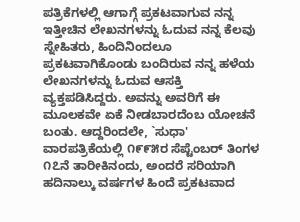ಪತ್ರಿಕೆಗಳಲ್ಲಿ ಆಗಾಗ್ಗೆ ಪ್ರಕಟವಾಗುವ ನನ್ನ ಇತ್ತೀಚಿನ ಲೇಖನಗಳನ್ನು ಓದುವ ನನ್ನ ಕೆಲವು ಸ್ನೇಹಿತರು, ಹಿಂದಿನಿಂದಲೂ ಪ್ರಕಟವಾಗಿಕೊಂಡು ಬಂದಿರುವ ನನ್ನ ಹಳೆಯ ಲೇಖನಗಳನ್ನು ಓದುವ ಆಸಕ್ತಿ ವ್ಯಕ್ತಪಡಿಸಿದ್ದರು. ಅವನ್ನು ಅವರಿಗೆ ಈ ಮೂಲಕವೇ ಏಕೆ ನೀಡಬಾರದೆಂಬ ಯೋಚನೆ ಬಂತು. ಆದ್ದರಿಂದಲೇ, `ಸುಧಾ' ವಾರಪತ್ರಿಕೆಯಲ್ಲಿ ೧೯೯೫ರ ಸೆಪ್ಟೆಂಬರ್ ತಿಂಗಳ ೧೭ನೆ ತಾರೀಕಿನಂದು, ಅಂದರೆ ಸರಿಯಾಗಿ ಹದಿನಾಲ್ಕು ವರ್ಷಗಳ ಹಿಂದೆ ಪ್ರಕಟವಾದ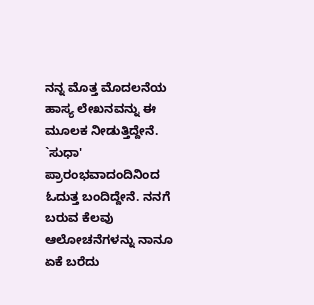ನನ್ನ ಮೊತ್ತ ಮೊದಲನೆಯ ಹಾಸ್ಯ ಲೇಖನವನ್ನು ಈ ಮೂಲಕ ನೀಡುತ್ತಿದ್ದೇನೆ.
`ಸುಧಾ' ಪ್ರಾರಂಭವಾದಂದಿನಿಂದ ಓದುತ್ತ ಬಂದಿದ್ದೇನೆ. ನನಗೆ ಬರುವ ಕೆಲವು ಆಲೋಚನೆಗಳನ್ನು ನಾನೂ ಏಕೆ ಬರೆದು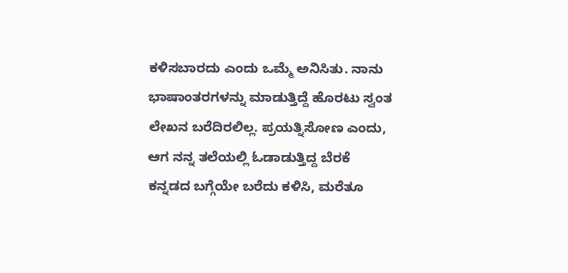ಕಳಿಸಬಾರದು ಎಂದು ಒಮ್ಮೆ ಅನಿಸಿತು. ನಾನು ಭಾಷಾಂತರಗಳನ್ನು ಮಾಡುತ್ತಿದ್ದೆ ಹೊರಟು ಸ್ವಂತ ಲೇಖನ ಬರೆದಿರಲಿಲ್ಲ. ಪ್ರಯತ್ನಿಸೋಣ ಎಂದು, ಆಗ ನನ್ನ ತಲೆಯಲ್ಲಿ ಓಡಾಡುತ್ತಿದ್ದ ಬೆರಕೆ ಕನ್ನಡದ ಬಗ್ಗೆಯೇ ಬರೆದು ಕಳಿಸಿ, ಮರೆತೂ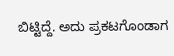ಬಿಟ್ಟಿದ್ದೆ. ಅದು ಪ್ರಕಟಗೊಂಡಾಗ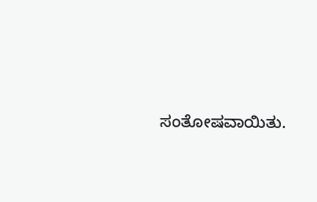ಸಂತೋಷವಾಯಿತು.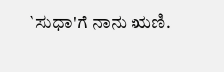`ಸುಧಾ'ಗೆ ನಾನು ಋಣಿ.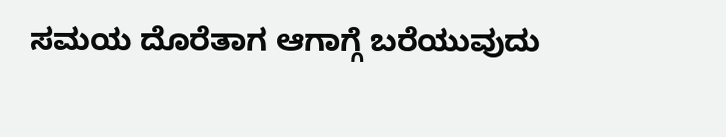ಸಮಯ ದೊರೆತಾಗ ಆಗಾಗ್ಗೆ ಬರೆಯುವುದು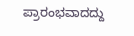ಪ್ರಾರಂಭವಾದದ್ದು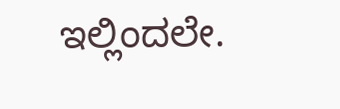ಇಲ್ಲಿಂದಲೇ.